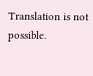Translation is not possible.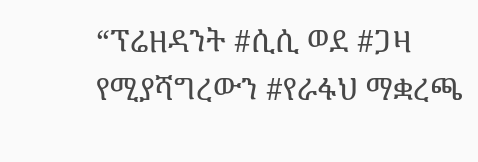“ፕሬዘዳንት #ሲሲ ወደ #ጋዛ የሚያሻግረውን #የራፋህ ማቋረጫ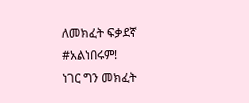ለመክፈት ፍቃደኛ #አልነበሩም!
ነገር ግን መክፈት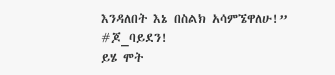እንዳለበት እኔ በስልክ አሳምኜዋለሁ!”
#ጆ_ባይደን!
ይሄ ሞት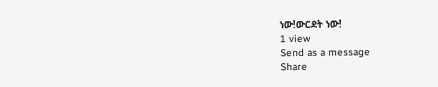ነው!ውርደት ነው!
1 view
Send as a message
Share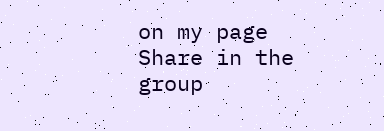on my page
Share in the group